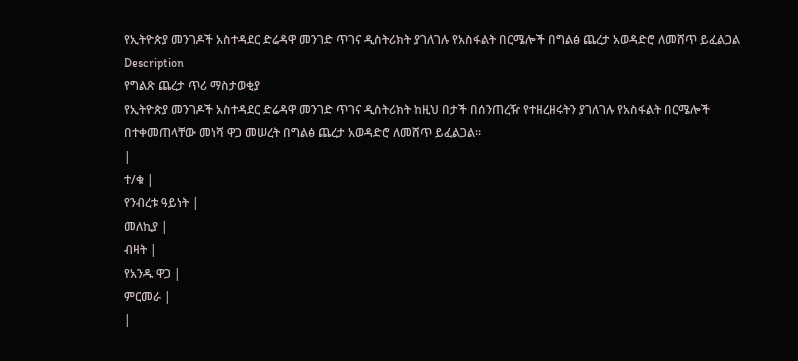የኢትዮጵያ መንገዶች አስተዳደር ድሬዳዋ መንገድ ጥገና ዲስትሪክት ያገለገሉ የአስፋልት በርሜሎች በግልፅ ጨረታ አወዳድሮ ለመሸጥ ይፈልጋል
Description
የግልጽ ጨረታ ጥሪ ማስታወቂያ
የኢትዮጵያ መንገዶች አስተዳደር ድሬዳዋ መንገድ ጥገና ዲስትሪክት ከዚህ በታች በሰንጠረዥ የተዘረዘሩትን ያገለገሉ የአስፋልት በርሜሎች በተቀመጠላቸው መነሻ ዋጋ መሠረት በግልፅ ጨረታ አወዳድሮ ለመሸጥ ይፈልጋል።
|
ተ/ቁ |
የንብረቱ ዓይነት |
መለኪያ |
ብዛት |
የአንዱ ዋጋ |
ምርመራ |
|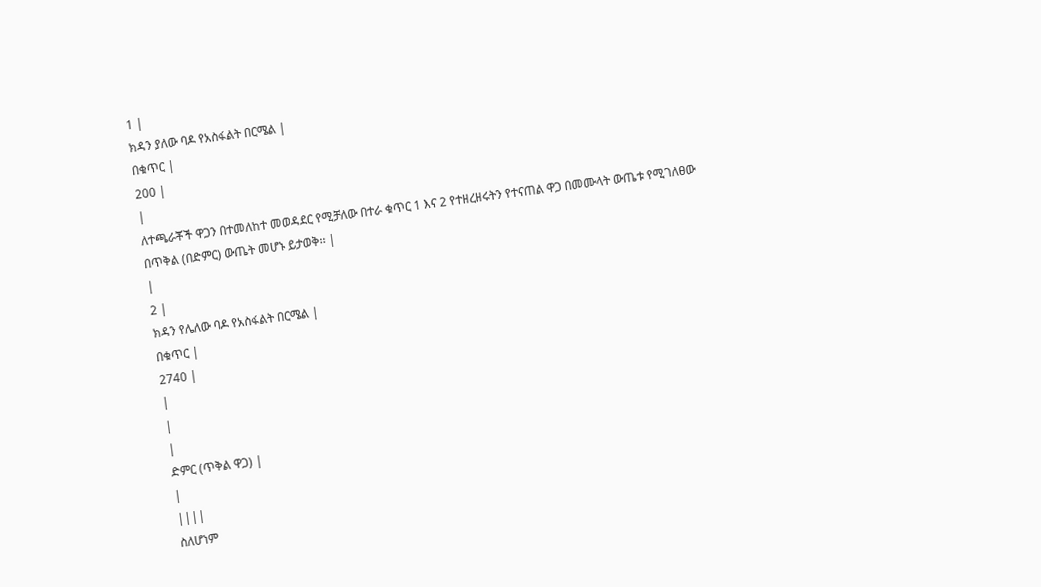1 |
ክዳን ያለው ባዶ የአስፋልት በርሜል |
በቁጥር |
200 |
|
ለተጫራቾች ዋጋን በተመለከተ መወዳደር የሚቻለው በተራ ቁጥር 1 እና 2 የተዘረዘሩትን የተናጠል ዋጋ በመሙላት ውጤቱ የሚገለፀው በጥቅል (በድምር) ውጤት መሆኑ ይታወቅ፡፡ |
|
2 |
ክዳን የሌለው ባዶ የአስፋልት በርሜል |
በቁጥር |
2740 |
|
|
|
ድምር (ጥቅል ዋጋ) |
|
||||
ስለሆነም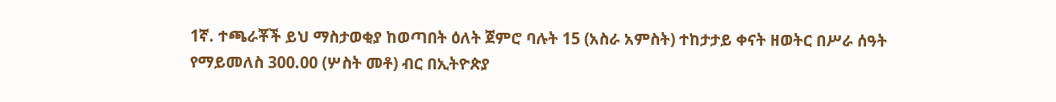1ኛ. ተጫራቾች ይህ ማስታወቂያ ከወጣበት ዕለት ጀምሮ ባሉት 15 (አስራ አምስት) ተከታታይ ቀናት ዘወትር በሥራ ሰዓት የማይመለስ 300.00 (ሦስት መቶ) ብር በኢትዮጵያ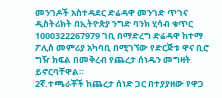መንገዶች አስተዳደር ድሬዳዋ መንገድ ጥገና ዲስትሪክት በኢትዮጵያ ንግድ ባንክ ሂሳብ ቁጥር 1000322267979 ገቢ በማድረግ ድሬዳዋ ከተማ ፖሊስ መምሪያ አካባቢ በሚገኘው የድርጅቱ ዋና ቢሮ ግዥ ክፍል በመቅረብ የጨረታ ሰነዱን መግዛት ይኖርባቸዋል።
2ኛ.ተጫራቾች ከጨረታ ሰነድ ጋር በተያያዘው የዋጋ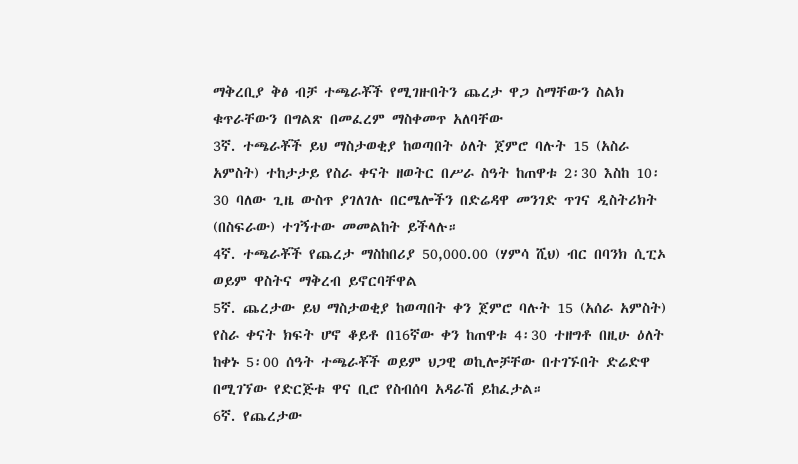ማቅረቢያ ቅፅ ብቻ ተጫራቾች የሚገዙበትን ጨረታ ዋጋ ስማቸውን ስልክ ቁጥራቸውን በግልጽ በመፈረም ማስቀመጥ አለባቸው
3ኛ. ተጫራቾች ይህ ማስታወቂያ ከወጣበት ዕለት ጀምሮ ባሉት 15 (አስራ አምስት) ተከታታይ የስራ ቀናት ዘወትር በሥራ ስዓት ከጠዋቱ 2፡30 እስከ 10፡30 ባለው ጊዜ ውስጥ ያገለገሉ በርሜሎችን በድሬዳዋ መንገድ ጥገና ዲስትሪክት (በስፍራው) ተገኝተው መመልከት ይችላሉ።
4ኛ. ተጫራቾች የጨረታ ማስከበሪያ 50,000.00 (ሃምሳ ሺህ) ብር በባንክ ሲፒኦ ወይም ዋስትና ማቅረብ ይኖርባቸዋል
5ኛ. ጨረታው ይህ ማስታወቂያ ከወጣበት ቀን ጀምሮ ባሉት 15 (አሰራ አምስት) የስራ ቀናት ክፍት ሆኖ ቆይቶ በ16ኛው ቀን ከጠዋቱ 4፡30 ተዘግቶ በዚሁ ዕለት ከቀኑ 5፡00 ሰዓት ተጫራቾች ወይም ህጋዊ ወኪሎቻቸው በተገኙበት ድሬድዋ በሚገኘው የድርጅቱ ዋና ቢሮ የስብሰባ አዳራሽ ይከፈታል።
6ኛ. የጨረታው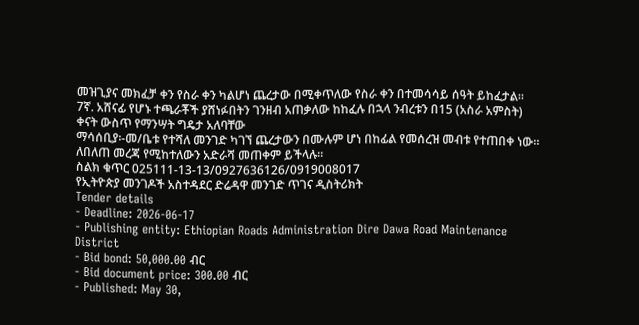መዝጊያና መክፈቻ ቀን የስራ ቀን ካልሆነ ጨረታው በሚቀጥለው የስራ ቀን በተመሳሳይ ሰዓት ይከፈታል።
7ኛ. አሸናፊ የሆኑ ተጫራቾች ያሸነፉበትን ገንዘብ አጠቃለው ከከፈሉ በኋላ ንብረቱን በ15 (አስራ አምስት) ቀናት ውስጥ የማንሣት ግዴታ አለባቸው
ማሳሰቢያ፡-መ/ቤቱ የተሻለ መንገድ ካገኘ ጨረታውን በሙሉም ሆነ በከፊል የመሰረዝ መብቱ የተጠበቀ ነው።
ለበለጠ መረጃ የሚከተለውን አድራሻ መጠቀም ይችላሉ።
ስልክ ቁጥር 025111-13-13/0927636126/0919008017
የኢትዮጵያ መንገዶች አስተዳደር ድሬዳዋ መንገድ ጥገና ዲስትሪክት
Tender details
- Deadline: 2026-06-17
- Publishing entity: Ethiopian Roads Administration Dire Dawa Road Maintenance District
- Bid bond: 50,000.00 ብር
- Bid document price: 300.00 ብር
- Published: May 30,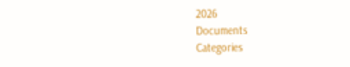2026
Documents
Categories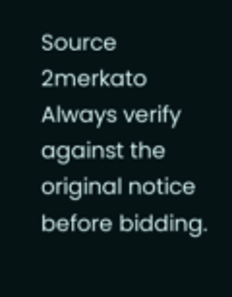Source
2merkato
Always verify against the original notice before bidding.